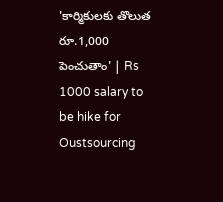'కార్మికులకు తొలుత రూ.1,000 పెంచుతాం' | Rs 1000 salary to be hike for Oustsourcing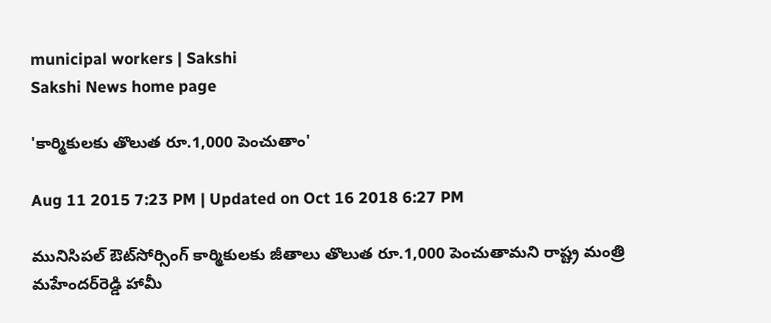municipal workers | Sakshi
Sakshi News home page

'కార్మికులకు తొలుత రూ.1,000 పెంచుతాం'

Aug 11 2015 7:23 PM | Updated on Oct 16 2018 6:27 PM

మునిసిపల్ ఔట్‌సోర్సింగ్ కార్మికులకు జీతాలు తొలుత రూ.1,000 పెంచుతామని రాష్ట్ర మంత్రి మహేందర్‌రెడ్డి హామీ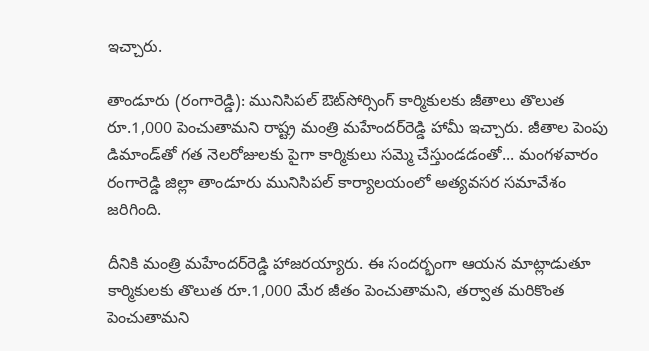ఇచ్చారు.

తాండూరు (రంగారెడ్డి): మునిసిపల్ ఔట్‌సోర్సింగ్ కార్మికులకు జీతాలు తొలుత రూ.1,000 పెంచుతామని రాష్ట్ర మంత్రి మహేందర్‌రెడ్డి హామీ ఇచ్చారు. జీతాల పెంపు డిమాండ్‌తో గత నెలరోజులకు పైగా కార్మికులు సమ్మె చేస్తుండడంతో... మంగళవారం రంగారెడ్డి జిల్లా తాండూరు మునిసిపల్ కార్యాలయంలో అత్యవసర సమావేశం జరిగింది.

దీనికి మంత్రి మహేందర్‌రెడ్డి హాజరయ్యారు. ఈ సందర్భంగా ఆయన మాట్లాడుతూ కార్మికులకు తొలుత రూ.1,000 మేర జీతం పెంచుతామని, తర్వాత మరికొంత పెంచుతామని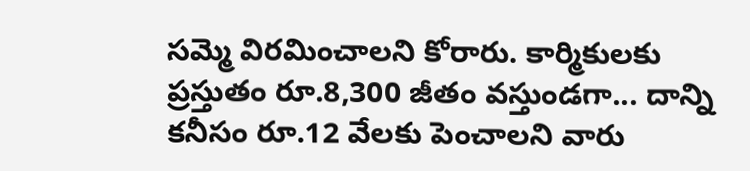సమ్మె విరమించాలని కోరారు. కార్మికులకు ప్రస్తుతం రూ.8,300 జీతం వస్తుండగా... దాన్ని కనీసం రూ.12 వేలకు పెంచాలని వారు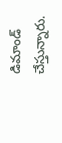డిమాండ్ చేస్తున్నారు.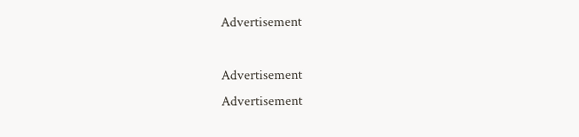Advertisement

Advertisement
Advertisement